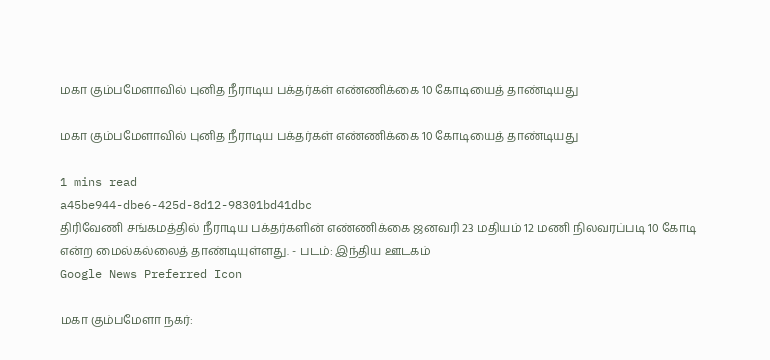மகா கும்பமேளாவில் புனித நீராடிய பக்தர்கள் எண்ணிக்கை 10 கோடியைத் தாண்டியது

மகா கும்பமேளாவில் புனித நீராடிய பக்தர்கள் எண்ணிக்கை 10 கோடியைத் தாண்டியது

1 mins read
a45be944-dbe6-425d-8d12-98301bd41dbc
திரிவேணி சங்கமத்தில் நீராடிய பக்தர்களின் எண்ணிக்கை ஜனவரி 23 மதியம் 12 மணி நிலவரப்படி 10 கோடி என்ற மைல்கல்லைத் தாண்டியுள்ளது. - படம்: இந்திய ஊடகம்
Google News Preferred Icon

மகா கும்பமேளா நகர்: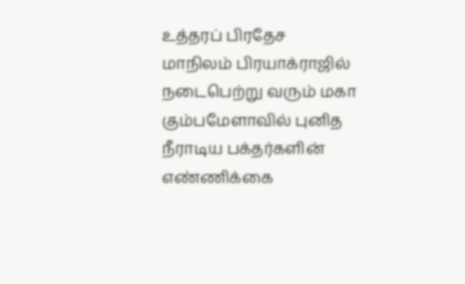உத்தரப் பிரதேச மாநிலம் பிரயாக்ராஜில் நடைபெற்று வரும் மகா கும்பமேளாவில் புனித நீராடிய பக்தர்களின் எண்ணிக்கை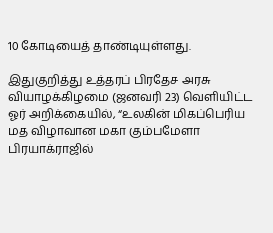10 கோடியைத் தாண்டியுள்ளது.

இதுகுறித்து உத்தரப் பிரதேச அரசு வியாழக்கிழமை (ஜனவரி 23) வெளியிட்ட ஓர் அறிக்கையில், “உலகின் மிகப்பெரிய மத விழாவான மகா கும்பமேளா பிரயாக்ராஜில்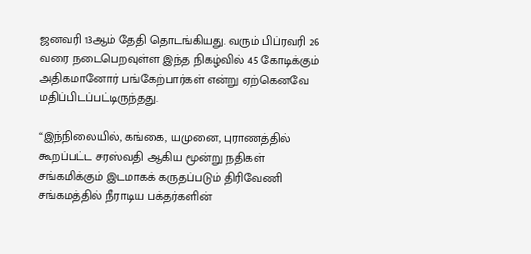ஜனவரி 13ஆம் தேதி தொடங்கியது. வரும் பிப்ரவரி 26 வரை நடைபெறவுள்ள இந்த நிகழ்வில் 45 கோடிக்கும் அதிகமானோர் பங்கேற்பார்கள் என்று ஏற்கெனவே மதிப்பிடப்பட்டிருந்தது.

“இந்நிலையில், கங்கை, யமுனை, புராணத்தில் கூறப்பட்ட சரஸ்வதி ஆகிய மூன்று நதிகள் சங்கமிக்கும் இடமாகக் கருதப்படும் திரிவேணி சங்கமத்தில் நீராடிய பக்தர்களின்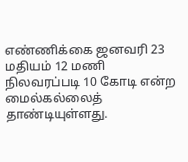எண்ணிக்கை ஜனவரி 23 மதியம் 12 மணி நிலவரப்படி 10 கோடி என்ற மைல்கல்லைத் தாண்டியுள்ளது.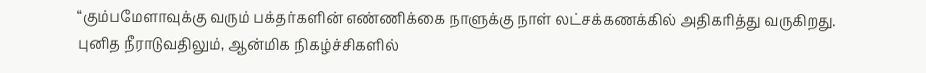“கும்பமேளாவுக்கு வரும் பக்தர்களின் எண்ணிக்கை நாளுக்கு நாள் லட்சக்கணக்கில் அதிகரித்து வருகிறது. புனித நீராடுவதிலும், ஆன்மிக நிகழ்ச்சிகளில்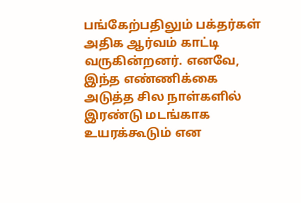பங்கேற்பதிலும் பக்தர்கள் அதிக ஆர்வம் காட்டி வருகின்றனர். எனவே, இந்த எண்ணிக்கை அடுத்த சில நாள்களில் இரண்டு மடங்காக உயரக்கூடும் என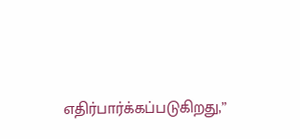எதிர்பார்க்கப்படுகிறது,”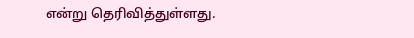என்று தெரிவித்துள்ளது.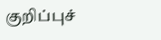குறிப்புச்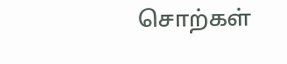சொற்கள்